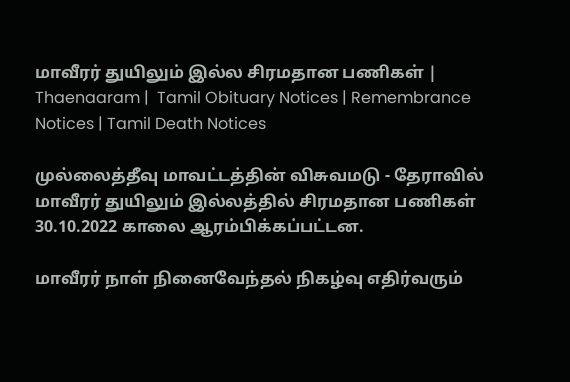மாவீரர் துயிலும் இல்ல சிரமதான பணிகள் | Thaenaaram |  Tamil Obituary Notices | Remembrance Notices | Tamil Death Notices

முல்லைத்தீவு மாவட்டத்தின் விசுவமடு - தேராவில் மாவீரர் துயிலும் இல்லத்தில் சிரமதான பணிகள் 30.10.2022 காலை ஆரம்பிக்கப்பட்டன.

மாவீரர் நாள் நினைவேந்தல் நிகழ்வு எதிர்வரும்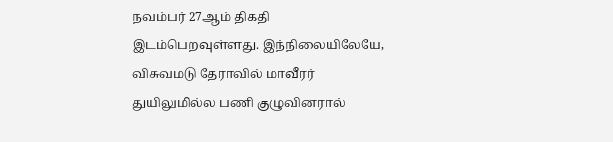நவம்பர் 27ஆம் திகதி இடம்பெறவுள்ளது. இந்நிலையிலேயே, விசுவமடு தேராவில் மாவீரர் துயிலுமில்ல பணி குழுவினரால்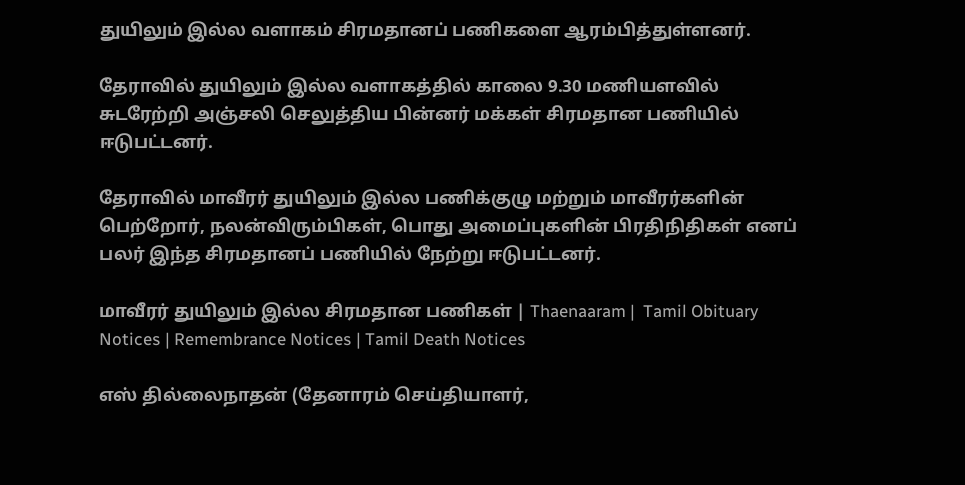துயிலும் இல்ல வளாகம் சிரமதானப் பணிகளை ஆரம்பித்துள்ளனர்.

தேராவில் துயிலும் இல்ல வளாகத்தில் காலை 9.30 மணியளவில் சுடரேற்றி அஞ்சலி செலுத்திய பின்னர் மக்கள் சிரமதான பணியில் ஈடுபட்டனர்.

தேராவில் மாவீரர் துயிலும் இல்ல பணிக்குழு மற்றும் மாவீரர்களின் பெற்றோர், நலன்விரும்பிகள், பொது அமைப்புகளின் பிரதிநிதிகள் எனப் பலர் இந்த சிரமதானப் பணியில் நேற்று ஈடுபட்டனர்.

மாவீரர் துயிலும் இல்ல சிரமதான பணிகள் | Thaenaaram |  Tamil Obituary Notices | Remembrance Notices | Tamil Death Notices

எஸ் தில்லைநாதன் (தேனாரம் செய்தியாளர்,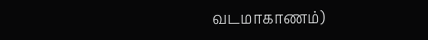வடமாகாணம்)